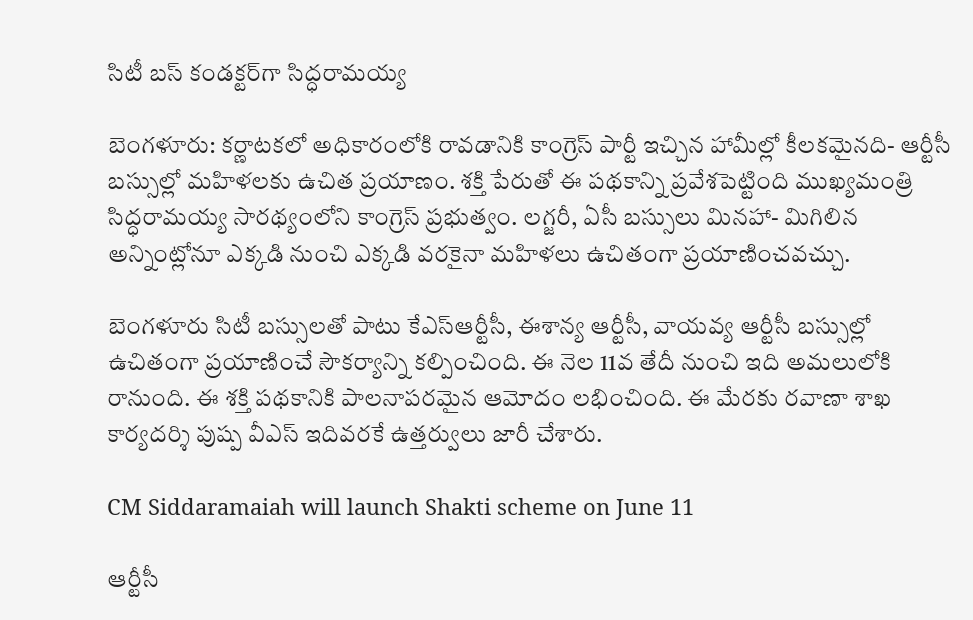సిటీ బస్ కండక్టర్‌గా సిద్ధరామయ్య

బెంగళూరు: కర్ణాటకలో అధికారంలోకి రావడానికి కాంగ్రెస్ పార్టీ ఇచ్చిన హామీల్లో కీలకమైనది- ఆర్టీసీ బస్సుల్లో మహిళలకు ఉచిత ప్రయాణం. శక్తి పేరుతో ఈ పథకాన్ని ప్రవేశపెట్టింది ముఖ్యమంత్రి సిద్ధరామయ్య సారథ్యంలోని కాంగ్రెస్ ప్రభుత్వం. లగ్జరీ, ఏసీ బస్సులు మినహా- మిగిలిన అన్నింట్లోనూ ఎక్కడి నుంచి ఎక్కడి వరకైనా మహిళలు ఉచితంగా ప్రయాణించవచ్చు.

బెంగళూరు సిటీ బస్సులతో పాటు కేఎస్ఆర్టీసీ, ఈశాన్య ఆర్టీసీ, వాయవ్య ఆర్టీసీ బస్సుల్లో ఉచితంగా ప్రయాణించే సౌకర్యాన్ని కల్పించింది. ఈ నెల 11వ తేదీ నుంచి ఇది అమలులోకి రానుంది. ఈ శక్తి పథకానికి పాలనాపరమైన ఆమోదం లభించింది. ఈ మేరకు రవాణా శాఖ కార్యదర్శి పుష్ప వీఎస్ ఇదివరకే ఉత్తర్వులు జారీ చేశారు.

CM Siddaramaiah will launch Shakti scheme on June 11

ఆర్టీసీ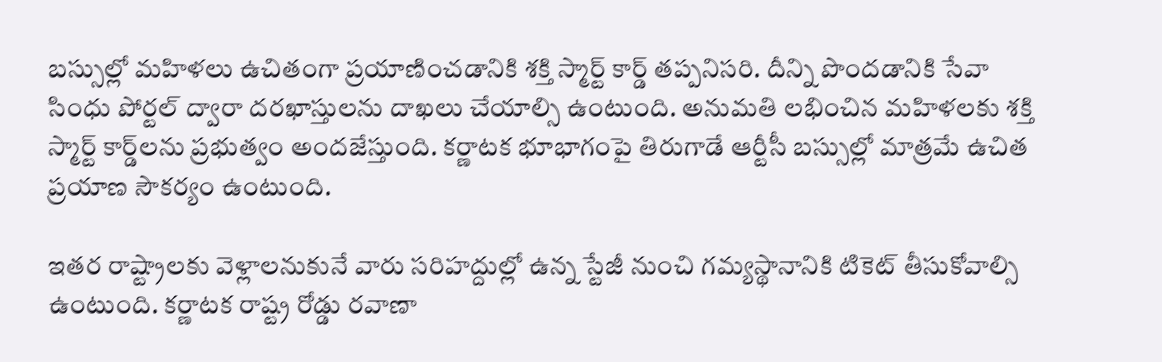బస్సుల్లో మహిళలు ఉచితంగా ప్రయాణించడానికి శక్తి స్మార్ట్ కార్డ్‌ తప్పనిసరి. దీన్ని పొందడానికి సేవా సింధు పోర్టల్ ద్వారా దరఖాస్తులను దాఖలు చేయాల్సి ఉంటుంది. అనుమతి లభించిన మహిళలకు శక్తి స్మార్ట్ కార్డ్‌లను ప్రభుత్వం అందజేస్తుంది. కర్ణాటక భూభాగంపై తిరుగాడే ఆర్టీసీ బస్సుల్లో మాత్రమే ఉచిత ప్రయాణ సౌకర్యం ఉంటుంది.

ఇతర రాష్ట్రాలకు వెళ్లాలనుకునే వారు సరిహద్దుల్లో ఉన్న స్టేజీ నుంచి గమ్యస్థానానికి టికెట్ తీసుకోవాల్సి ఉంటుంది. కర్ణాటక రాష్ట్ర రోడ్డు రవాణా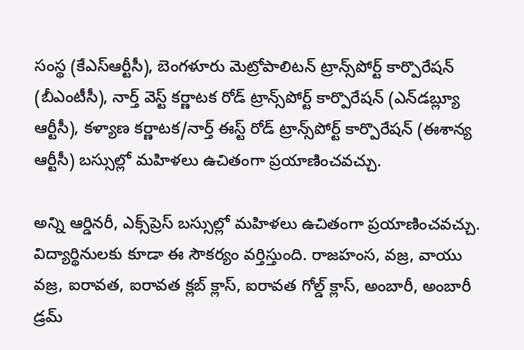సంస్థ (కేఎస్ఆర్టీసీ), బెంగళూరు మెట్రోపాలిటన్ ట్రాన్స్‌పోర్ట్ కార్పొరేషన్ (బీఎంటీసీ), నార్త్ వెస్ట్ కర్ణాటక రోడ్ ట్రాన్స్‌పోర్ట్ కార్పొరేషన్ (ఎన్‌డబ్ల్యూ ఆర్టీసీ), కళ్యాణ కర్ణాటక/నార్త్ ఈస్ట్ రోడ్ ట్రాన్స్‌పోర్ట్ కార్పొరేషన్ (ఈశాన్య ఆర్టీసీ) బస్సుల్లో మహిళలు ఉచితంగా ప్రయాణించవచ్చు.

అన్ని ఆర్డినరీ, ఎక్స్‌ప్రెస్ బస్సుల్లో మహిళలు ఉచితంగా ప్రయాణించవచ్చు. విద్యార్థినులకు కూడా ఈ సౌకర్యం వర్తిస్తుంది. రాజహంస, వజ్ర, వాయు వజ్ర, ఐరావత, ఐరావత క్లబ్ క్లాస్, ఐరావత గోల్డ్ క్లాస్, అంబారీ, అంబారీ డ్రమ్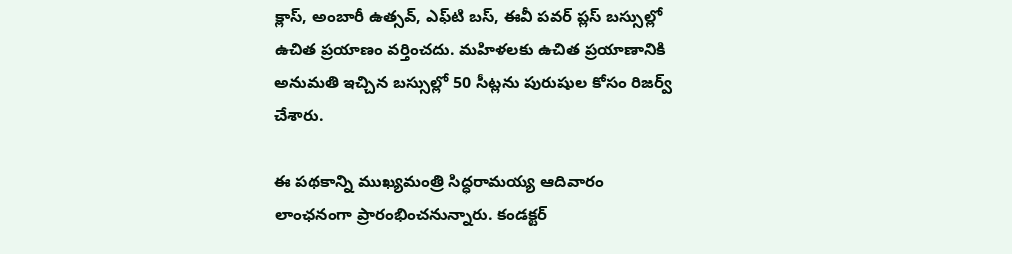క్లాస్, అంబారీ ఉత్సవ్, ఎఫ్‌టి బస్, ఈవీ పవర్ ప్లస్ బస్సుల్లో ఉచిత ప్రయాణం వర్తించదు. మహిళలకు ఉచిత ప్రయాణానికి అనుమతి ఇచ్చిన బస్సుల్లో 50 సీట్లను పురుషుల కోసం రిజర్వ్ చేశారు.

ఈ పథకాన్ని ముఖ్యమంత్రి సిద్ధరామయ్య ఆదివారం లాంఛనంగా ప్రారంభించనున్నారు. కండక్టర్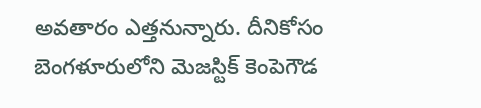అవతారం ఎత్తనున్నారు. దీనికోసం బెంగళూరులోని మెజస్టిక్ కెంపెగౌడ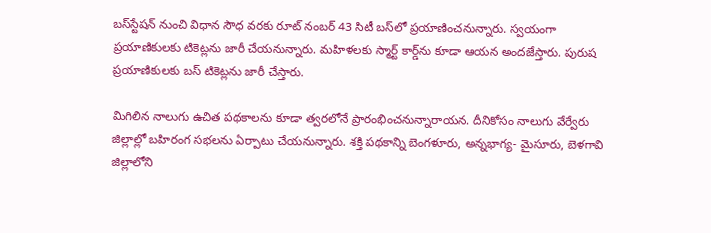బస్‌స్టేషన్ నుంచి విధాన సౌధ వరకు రూట్ నంబర్ 43 సిటీ బస్‌లో ప్రయాణించనున్నారు. స్వయంగా ప్రయాణికులకు టికెట్లను జారీ చేయనున్నారు. మహిళలకు స్మార్ట్ కార్డ్‌ను కూడా ఆయన అందజేస్తారు. పురుష ప్రయాణికులకు బస్ టికెట్లను జారీ చేస్తారు.

మిగిలిన నాలుగు ఉచిత పథకాలను కూడా త్వరలోనే ప్రారంభించనున్నారాయన. దీనికోసం నాలుగు వేర్వేరు జిల్లాల్లో బహిరంగ సభలను ఏర్పాటు చేయనున్నారు. శక్తి పథకాన్ని బెంగళూరు, అన్నభాగ్య- మైసూరు, బెళగావి జిల్లాలోని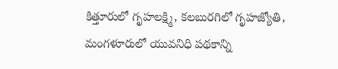కిత్తూరులో గృహలక్ష్మి, కలబురగిలో గృహజ్యోతి, మంగళూరులో యువనిధి పథకాన్ని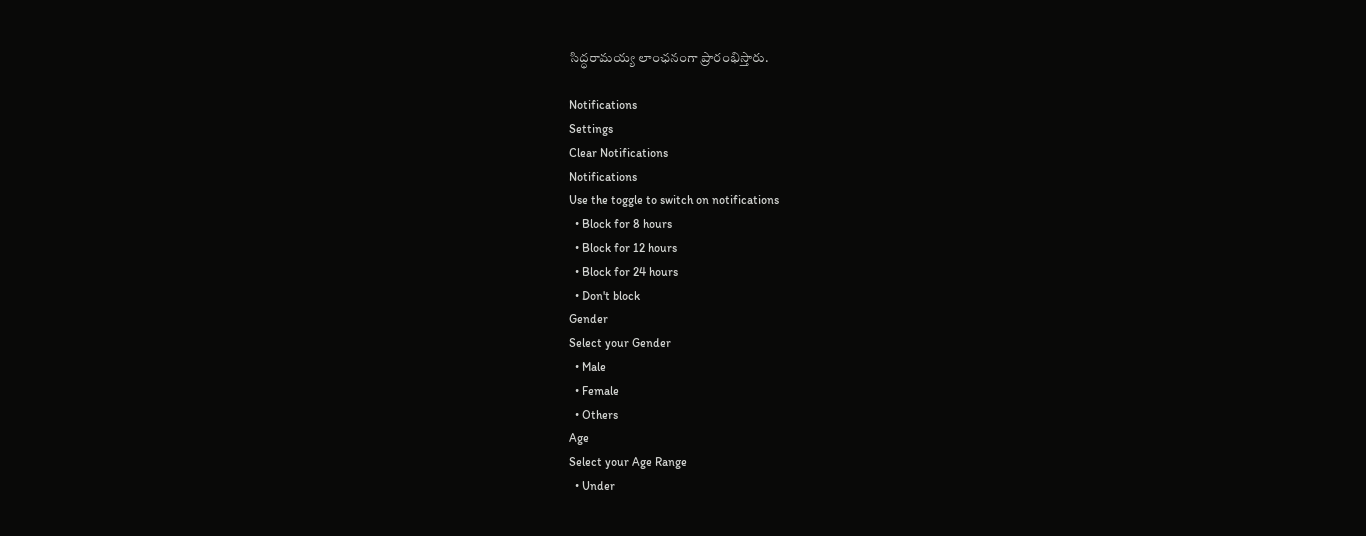సిద్ధరామయ్య లాంఛనంగా ప్రారంభిస్తారు.

Notifications
Settings
Clear Notifications
Notifications
Use the toggle to switch on notifications
  • Block for 8 hours
  • Block for 12 hours
  • Block for 24 hours
  • Don't block
Gender
Select your Gender
  • Male
  • Female
  • Others
Age
Select your Age Range
  • Under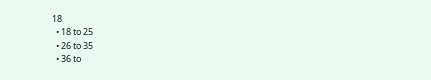18
  • 18 to 25
  • 26 to 35
  • 36 to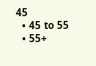45
  • 45 to 55
  • 55+